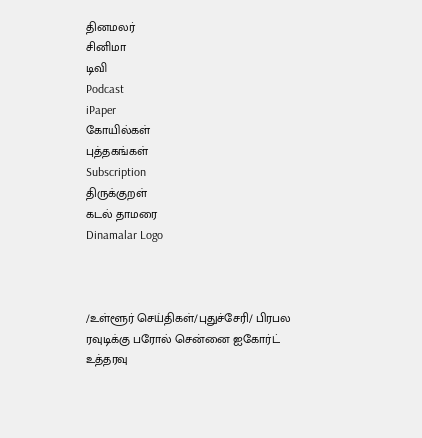தினமலர்
சினிமா
டிவி
Podcast
iPaper
கோயில்கள்
புத்தகங்கள்
Subscription
திருக்குறள்
கடல் தாமரை
Dinamalar Logo



/உள்ளூர் செய்திகள்/புதுச்சேரி/ பிரபல ரவுடிக்கு பரோல் சென்னை ஐகோர்ட் உத்தரவு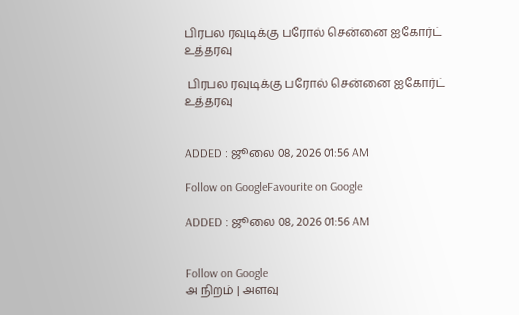பிரபல ரவுடிக்கு பரோல் சென்னை ஐகோர்ட் உத்தரவு

 பிரபல ரவுடிக்கு பரோல் சென்னை ஐகோர்ட் உத்தரவு


ADDED : ஜூலை 08, 2026 01:56 AM

Follow on GoogleFavourite on Google

ADDED : ஜூலை 08, 2026 01:56 AM


Follow on Google
அ நிறம் | அளவு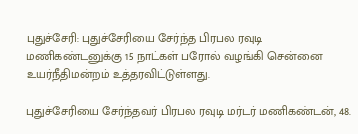புதுச்சேரி: புதுச்சேரியை சேர்ந்த பிரபல ரவுடி மணிகண்டனுக்கு 15 நாட்கள் பரோல் வழங்கி சென்னை உயர்நீதிமன்றம் உத்தரவிட்டுள்ளது.

புதுச்சேரியை சேர்ந்தவர் பிரபல ரவுடி மர்டர் மணிகண்டன், 48.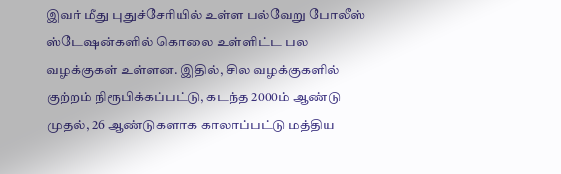இவர் மீது புதுச்சேரியில் உள்ள பல்வேறு போலீஸ் ஸ்டேஷன்களில் கொலை உள்ளிட்ட பல வழக்குகள் உள்ளன. இதில், சில வழக்குகளில் குற்றம் நிரூபிக்கப்பட்டு, கடந்த 2000ம் ஆண்டு முதல், 26 ஆண்டுகளாக காலாப்பட்டு மத்திய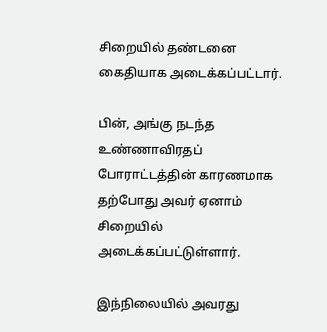சிறையில் தண்டனை கைதியாக அடைக்கப்பட்டார்.

பின், அங்கு நடந்த உண்ணாவிரதப் போராட்டத்தின் காரணமாக தற்போது அவர் ஏனாம் சிறையில் அடைக்கப்பட்டுள்ளார்.

இந்நிலையில் அவரது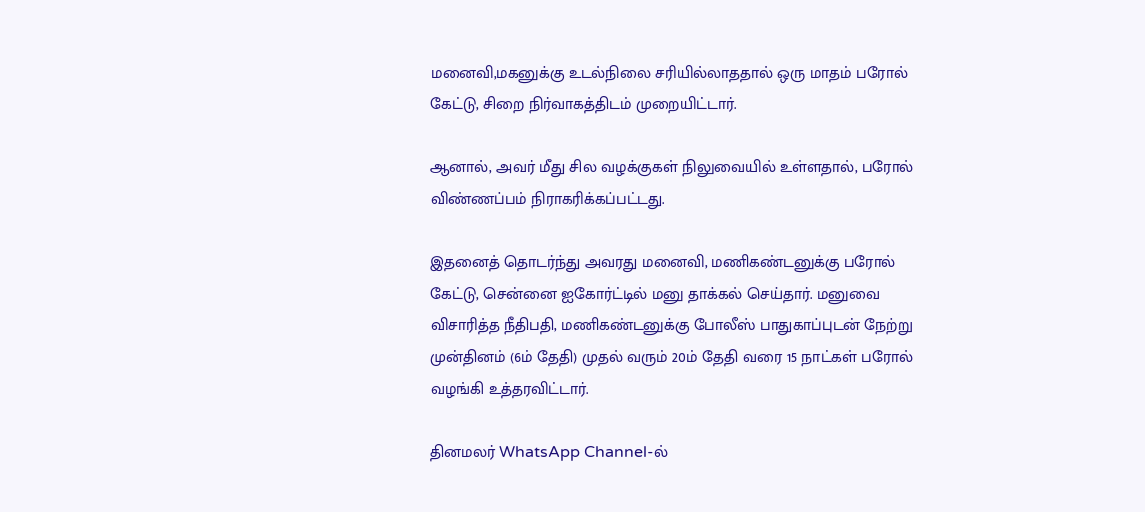மனைவி,மகனுக்கு உடல்நிலை சரியில்லாததால் ஒரு மாதம் பரோல் கேட்டு, சிறை நிர்வாகத்திடம் முறையிட்டார்.

ஆனால், அவர் மீது சில வழக்குகள் நிலுவையில் உள்ளதால், பரோல் விண்ணப்பம் நிராகரிக்கப்பட்டது.

இதனைத் தொடர்ந்து அவரது மனைவி, மணிகண்டனுக்கு பரோல் கேட்டு, சென்னை ஐகோர்ட்டில் மனு தாக்கல் செய்தார். மனுவை விசாரித்த நீதிபதி, மணிகண்டனுக்கு போலீஸ் பாதுகாப்புடன் நேற்று முன்தினம் (6ம் தேதி) முதல் வரும் 20ம் தேதி வரை 15 நாட்கள் பரோல் வழங்கி உத்தரவிட்டார்.

தினமலர் WhatsApp Channel-ல்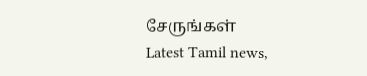சேருங்கள்
Latest Tamil news,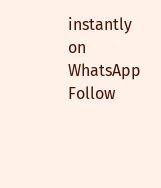instantly on WhatsApp
Follow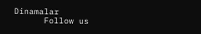Dinamalar
      Follow us